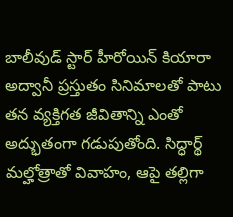బాలీవుడ్ స్టార్ హీరోయిన్ కియారా అద్వానీ ప్రస్తుతం సినిమాలతో పాటు తన వ్యక్తిగత జీవితాన్ని ఎంతో అద్భుతంగా గడుపుతోంది. సిద్ధార్థ్ మల్హోత్రాతో వివాహం, ఆపై తల్లిగా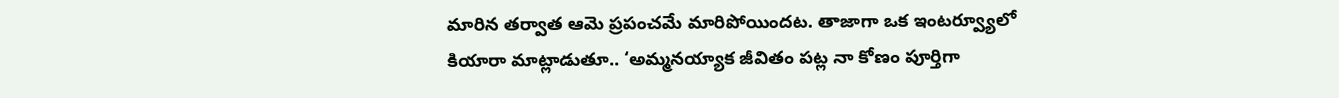మారిన తర్వాత ఆమె ప్రపంచమే మారిపోయిందట. తాజాగా ఒక ఇంటర్వ్యూలో కియారా మాట్లాడుతూ.. ‘అమ్మనయ్యాక జీవితం పట్ల నా కోణం పూర్తిగా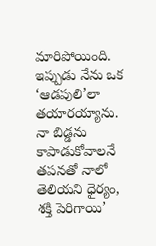మారిపోయింది. ఇప్పుడు నేను ఒక ‘ఆడపులి’లా తయారయ్యాను. నా బిడ్డను కాపాడుకోవాలనే తపనతో నాలో తెలియని ధైర్యం, శక్తి పెరిగాయి’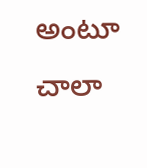అంటూ చాలా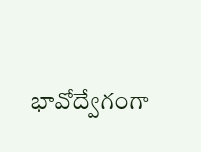భావోద్వేగంగా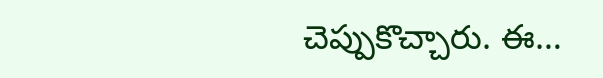చెప్పుకొచ్చారు. ఈ…